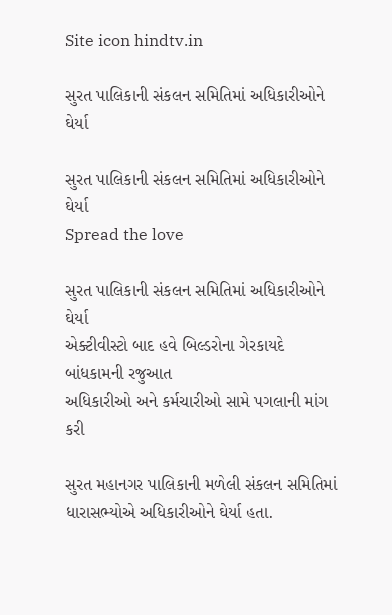Site icon hindtv.in

સુરત પાલિકાની સંકલન સમિતિમાં અધિકારીઓને ઘેર્યા

સુરત પાલિકાની સંકલન સમિતિમાં અધિકારીઓને ઘેર્યા
Spread the love

સુરત પાલિકાની સંકલન સમિતિમાં અધિકારીઓને ઘેર્યા
એક્ટીવીસ્ટો બાદ હવે બિલ્ડરોના ગેરકાયદે બાંધકામની રજુઆત
અધિકારીઓ અને કર્મચારીઓ સામે પગલાની માંગ કરી

સુરત મહાનગર પાલિકાની મળેલી સંકલન સમિતિમાં ધારાસભ્યોએ અધિકારીઓને ઘેર્યા હતા.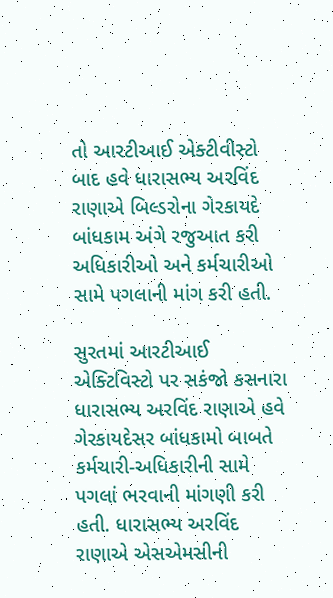તો આરટીઆઈ એક્ટીવીસ્ટો બાદ હવે ધારાસભ્ય અરવિંદ રાણાએ બિલ્ડરોના ગેરકાયદે બાંધકામ અંગે રજુઆત કરી અધિકારીઓ અને કર્મચારીઓ સામે પગલાની માંગ કરી હતી.

સુરતમાં આરટીઆઈ એક્ટિવિસ્ટો પર સકંજો કસનારા ધારાસભ્ય અરવિંદ રાણાએ હવે ગેરકાયદેસર બાંધકામો બાબતે કર્મચારી-અધિકારીની સામે પગલાં ભરવાની માંગણી કરી હતી. ધારાસભ્ય અરવિંદ રાણાએ એસએમસીની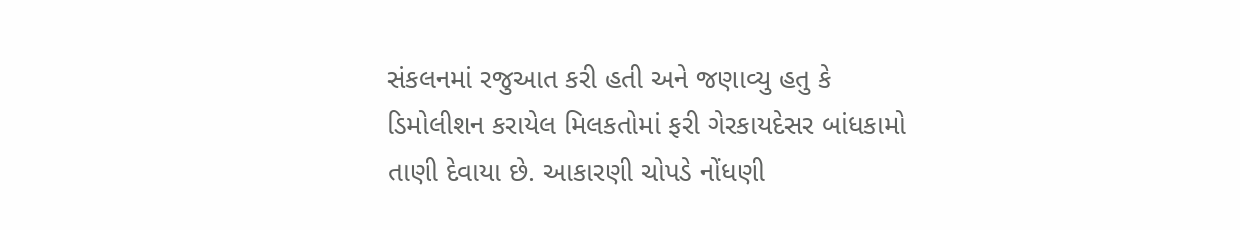સંકલનમાં રજુઆત કરી હતી અને જણાવ્યુ હતુ કે ડિમોલીશન કરાયેલ મિલકતોમાં ફરી ગેરકાયદેસર બાંધકામો તાણી દેવાયા છે. આકારણી ચોપડે નોંધણી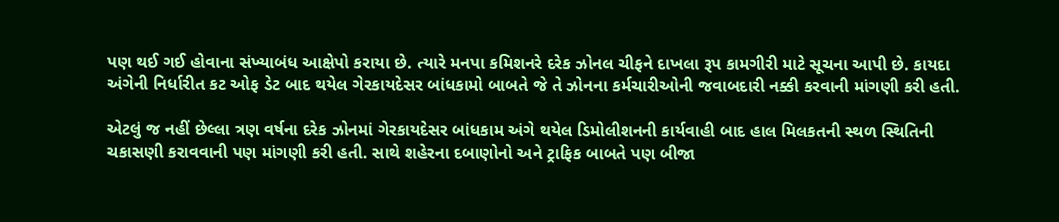પણ થઈ ગઈ હોવાના સંખ્યાબંધ આક્ષેપો કરાયા છે. ત્યારે મનપા કમિશનરે દરેક ઝોનલ ચીફને દાખલા રૂપ કામગીરી માટે સૂચના આપી છે. કાયદા અંગેની નિર્ધારીત કટ ઓફ ડેટ બાદ થયેલ ગેરકાયદેસર બાંધકામો બાબતે જે તે ઝોનના કર્મચારીઓની જવાબદારી નક્કી કરવાની માંગણી કરી હતી.

એટલું જ નહીં છેલ્લા ત્રણ વર્ષના દરેક ઝોનમાં ગેરકાયદેસર બાંધકામ અંગે થયેલ ડિમોલીશનની કાર્યવાહી બાદ હાલ મિલકતની સ્થળ સ્થિતિની ચકાસણી કરાવવાની પણ માંગણી કરી હતી. સાથે શહેરના દબાણોનો અને ટ્રાફિક બાબતે પણ બીજા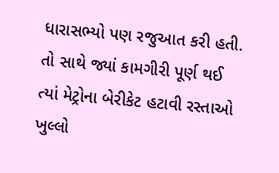ધારાસભ્યો પણ રજુઆત કરી હતી. તો સાથે જ્યાં કામગીરી પૂર્ણ થઈ ત્યાં મેટ્રોના બેરીકેટ હટાવી રસ્તાઓ ખુલ્લો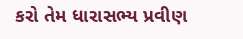કરો તેમ ધારાસભ્ય પ્રવીણ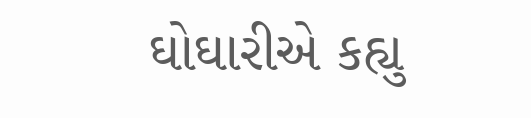ઘોઘારીએ કહ્યુ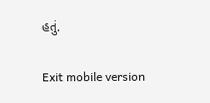હતું.

Exit mobile version